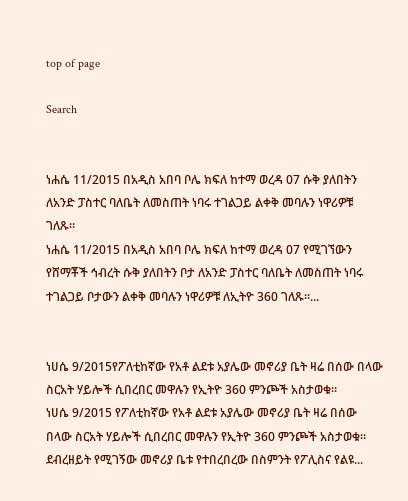top of page

Search


ነሐሴ 11/2015 በአዲስ አበባ ቦሌ ክፍለ ከተማ ወረዳ 07 ሱቅ ያለበትን ለአንድ ፓስተር ባለቤት ለመስጠት ነባሩ ተገልጋይ ልቀቅ መባሉን ነዋሪዎቹ ገለጹ።
ነሐሴ 11/2015 በአዲስ አበባ ቦሌ ክፍለ ከተማ ወረዳ 07 የሚገኘውን የሸማቾች ኅብረት ሱቅ ያለበትን ቦታ ለአንድ ፓስተር ባለቤት ለመስጠት ነባሩ ተገልጋይ ቦታውን ልቀቅ መባሉን ነዋሪዎቹ ለኢትዮ 360 ገለጹ።...


ነሀሴ 9/2015የፖለቲከኛው የአቶ ልደቱ አያሌው መኖሪያ ቤት ዛሬ በሰው በላው ስርአት ሃይሎች ሲበረበር መዋሉን የኢትዮ 360 ምንጮች አስታወቁ።
ነሀሴ 9/2015 የፖለቲከኛው የአቶ ልደቱ አያሌው መኖሪያ ቤት ዛሬ በሰው በላው ስርአት ሃይሎች ሲበረበር መዋሉን የኢትዮ 360 ምንጮች አስታወቁ። ደብረዘይት የሚገኝው መኖሪያ ቤቱ የተበረበረው በስምንት የፖሊስና የልዩ...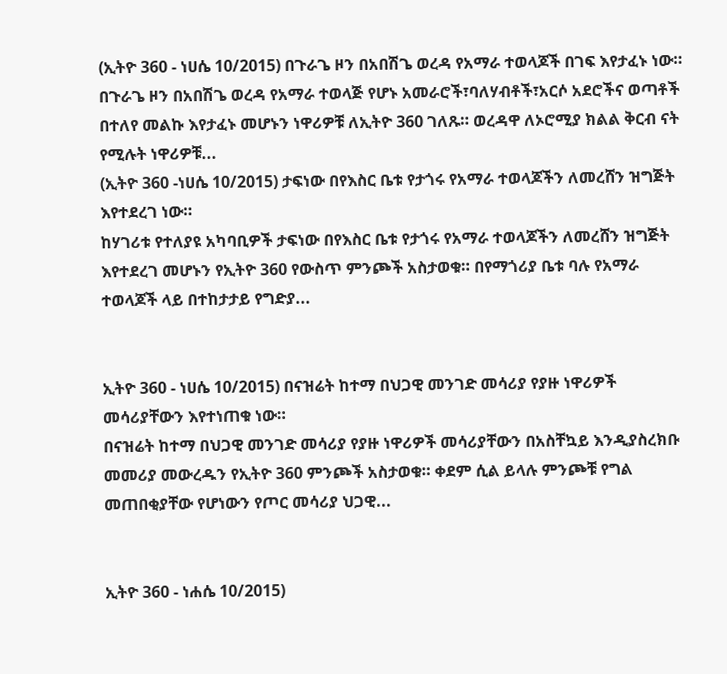(ኢትዮ 360 - ነሀሴ 10/2015) በጉራጌ ዞን በአበሽጌ ወረዳ የአማራ ተወላጆች በገፍ እየታፈኑ ነው።
በጉራጌ ዞን በአበሽጌ ወረዳ የአማራ ተወላጅ የሆኑ አመራሮች፣ባለሃብቶች፣አርሶ አደሮችና ወጣቶች በተለየ መልኩ እየታፈኑ መሆኑን ነዋሪዎቹ ለኢትዮ 360 ገለጹ። ወረዳዋ ለኦሮሚያ ክልል ቅርብ ናት የሚሉት ነዋሪዎቹ...
(ኢትዮ 360 -ነሀሴ 10/2015) ታፍነው በየእስር ቤቱ የታጎሩ የአማራ ተወላጆችን ለመረሸን ዝግጅት እየተደረገ ነው።
ከሃገሪቱ የተለያዩ አካባቢዎች ታፍነው በየእስር ቤቱ የታጎሩ የአማራ ተወላጆችን ለመረሸን ዝግጅት እየተደረገ መሆኑን የኢትዮ 360 የውስጥ ምንጮች አስታወቁ። በየማጎሪያ ቤቱ ባሉ የአማራ ተወላጆች ላይ በተከታታይ የግድያ...


ኢትዮ 360 - ነሀሴ 10/2015) በናዝሬት ከተማ በህጋዊ መንገድ መሳሪያ የያዙ ነዋሪዎች መሳሪያቸውን እየተነጠቁ ነው።
በናዝሬት ከተማ በህጋዊ መንገድ መሳሪያ የያዙ ነዋሪዎች መሳሪያቸውን በአስቸኳይ እንዲያስረክቡ መመሪያ መውረዱን የኢትዮ 360 ምንጮች አስታወቁ። ቀደም ሲል ይላሉ ምንጮቹ የግል መጠበቂያቸው የሆነውን የጦር መሳሪያ ህጋዊ...


ኢትዮ 360 - ነሐሴ 10/2015)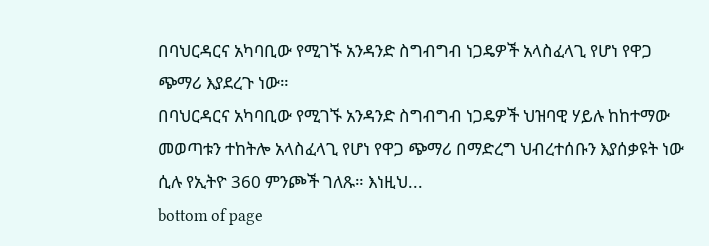በባህርዳርና አካባቢው የሚገኙ አንዳንድ ስግብግብ ነጋዴዎች አላስፈላጊ የሆነ የዋጋ ጭማሪ እያደረጉ ነው።
በባህርዳርና አካባቢው የሚገኙ አንዳንድ ስግብግብ ነጋዴዎች ህዝባዊ ሃይሉ ከከተማው መወጣቱን ተከትሎ አላስፈላጊ የሆነ የዋጋ ጭማሪ በማድረግ ህብረተሰቡን እያሰቃዩት ነው ሲሉ የኢትዮ 360 ምንጮች ገለጹ። እነዚህ...
bottom of page